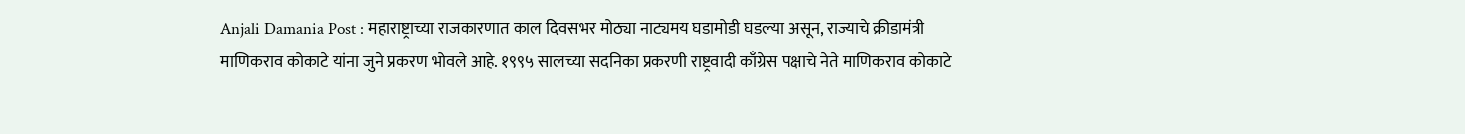Anjali Damania Post : महाराष्ट्राच्या राजकारणात काल दिवसभर मोठ्या नाट्यमय घडामोडी घडल्या असून, राज्याचे क्रीडामंत्री माणिकराव कोकाटे यांना जुने प्रकरण भोवले आहे. १९९५ सालच्या सदनिका प्रकरणी राष्ट्रवादी काँग्रेस पक्षाचे नेते माणिकराव कोकाटे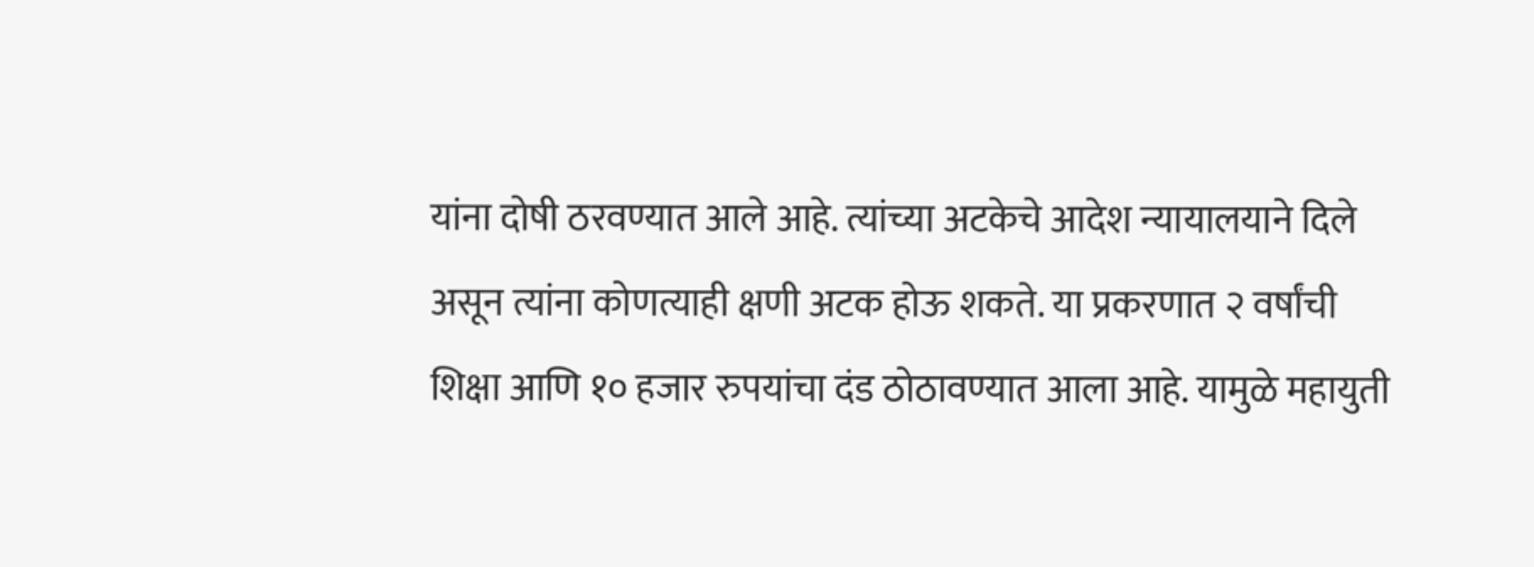यांना दोषी ठरवण्यात आले आहे. त्यांच्या अटकेचे आदेश न्यायालयाने दिले असून त्यांना कोणत्याही क्षणी अटक होऊ शकते. या प्रकरणात २ वर्षांची शिक्षा आणि १० हजार रुपयांचा दंड ठोठावण्यात आला आहे. यामुळे महायुती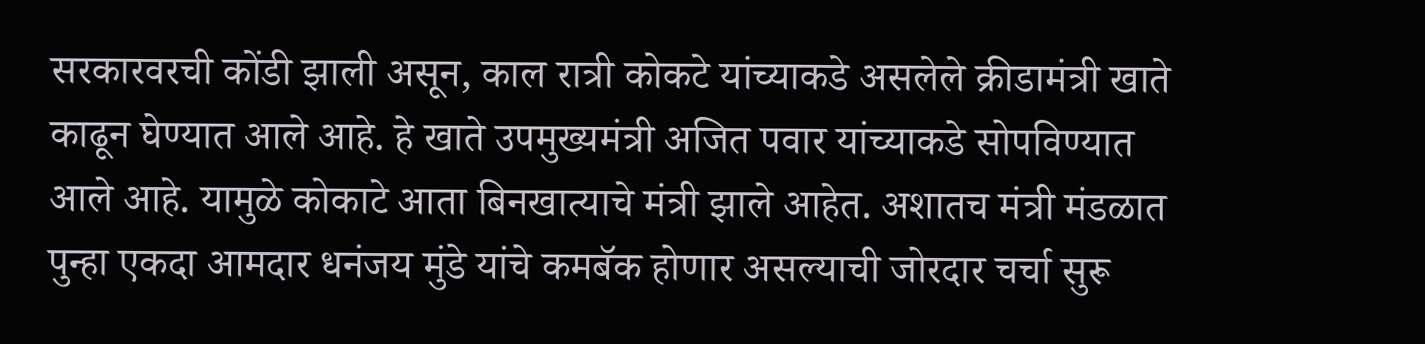सरकारवरची कोंडी झाली असून, काल रात्री कोकटे यांच्याकडे असलेले क्रीडामंत्री खाते काढून घेण्यात आले आहे. हे खाते उपमुख्यमंत्री अजित पवार यांच्याकडे सोपविण्यात आले आहे. यामुळे कोकाटे आता बिनखात्याचे मंत्री झाले आहेत. अशातच मंत्री मंडळात पुन्हा एकदा आमदार धनंजय मुंडे यांचे कमबॅक होणार असल्याची जोरदार चर्चा सुरू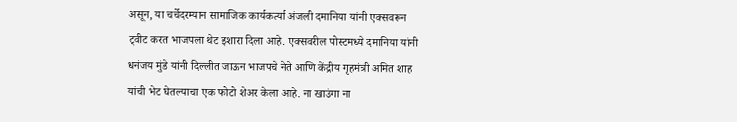असून, या चर्चेदरम्यान सामाजिक कार्यकर्त्या अंजली दमानिया यांनी एक्सवरून ट्वीट करत भाजपला थेट इशारा दिला आहे. एक्सवरील पोस्टमध्ये दमानिया यांनी धनंजय मुंडे यांनी दिल्लीत जाऊन भाजपचे नेते आणि केंद्रीय गृहमंत्री अमित शाह यांची भेट घेतल्याचा एक फोटो शेअर केला आहे. ना खाउंगा ना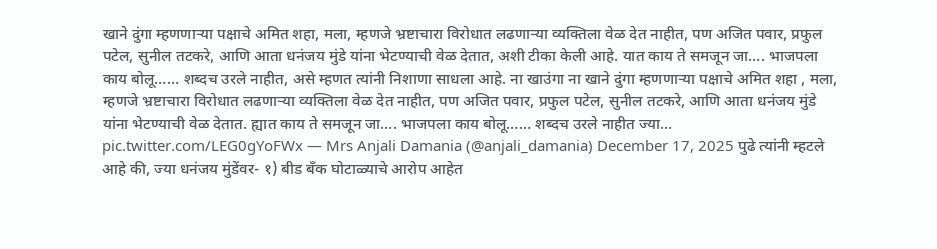खाने दुंगा म्हणणाऱ्या पक्षाचे अमित शहा, मला, म्हणजे भ्रष्टाचारा विरोधात लढणाऱ्या व्यक्तिला वेळ देत नाहीत, पण अजित पवार, प्रफुल पटेल, सुनील तटकरे, आणि आता धनंजय मुंडे यांना भेटण्याची वेळ देतात, अशी टीका केली आहे. यात काय ते समजून जा…. भाजपला काय बोलू…… शब्दच उरले नाहीत, असे म्हणत त्यांनी निशाणा साधला आहे. ना खाउंगा ना खाने दुंगा म्हणणाऱ्या पक्षाचे अमित शहा , मला, म्हणजे भ्रष्टाचारा विरोधात लढणाऱ्या व्यक्तिला वेळ देत नाहीत, पण अजित पवार, प्रफुल पटेल, सुनील तटकरे, आणि आता धनंजय मुंडे यांना भेटण्याची वेळ देतात. ह्यात काय ते समजून जा…. भाजपला काय बोलू…… शब्दच उरले नाहीत ज्या… pic.twitter.com/LEG0gYoFWx — Mrs Anjali Damania (@anjali_damania) December 17, 2025 पुढे त्यांनी म्हटले आहे की, ज्या धनंजय मुंडेंवर- १) बीड बँक घोटाळ्याचे आरोप आहेत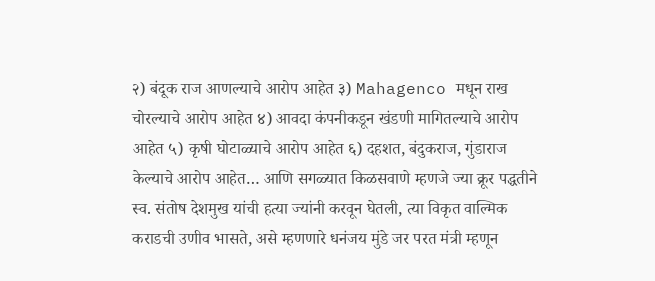२) बंदूक राज आणल्याचे आरोप आहेत ३) Mahagenco मधून राख चोरल्याचे आरोप आहेत ४) आवदा कंपनीकडून खंडणी मागितल्याचे आरोप आहेत ५) कृषी घोटाळ्याचे आरोप आहेत ६) दहशत, बंदुकराज, गुंडाराज केल्याचे आरोप आहेत… आणि सगळ्यात किळसवाणे म्हणजे ज्या क्रूर पद्धतीने स्व. संतोष देशमुख यांची हत्या ज्यांनी करवून घेतली, त्या विकृत वाल्मिक कराडची उणीव भासते, असे म्हणणारे धनंजय मुंडे जर परत मंत्री म्हणून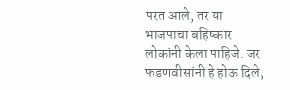परत आले, तर या भाजपाचा बहिष्कार लोकांनी केला पाहिजे. जर फडणवीसांनी हे होऊ दिले,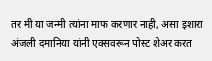तर मी या जन्मी त्यांना माफ करणार नाही, असा इशारा अंजली दमानिया यांनी एक्सवरून पोस्ट शेअर करत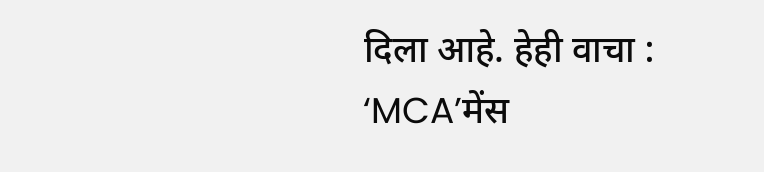दिला आहे. हेही वाचा : ‘MCA’मेंस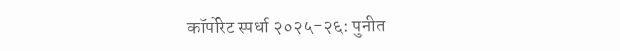कॉर्पोरेट स्पर्धा २०२५-२६: पुनीत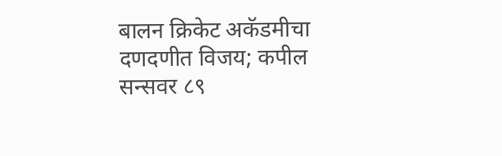बालन क्रिकेट अकॅडमीचा दणदणीत विजय; कपील सन्सवर ८९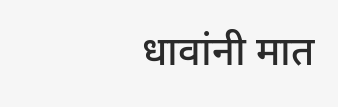धावांनी मात